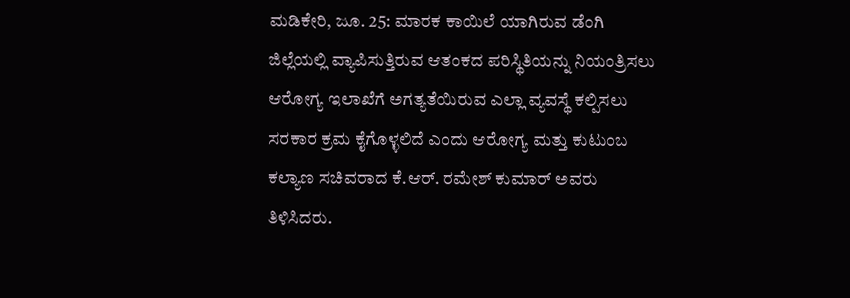ಮಡಿಕೇರಿ, ಜೂ. 25: ಮಾರಕ ಕಾಯಿಲೆ ಯಾಗಿರುವ ಡೆಂಗಿ ಜಿಲ್ಲೆಯಲ್ಲಿ ವ್ಯಾಪಿಸುತ್ತಿರುವ ಆತಂಕದ ಪರಿಸ್ಥಿತಿಯನ್ನು ನಿಯಂತ್ರಿಸಲು ಆರೋಗ್ಯ ಇಲಾಖೆಗೆ ಅಗತ್ಯತೆಯಿರುವ ಎಲ್ಲಾ ವ್ಯವಸ್ಥೆ ಕಲ್ಪಿಸಲು ಸರಕಾರ ಕ್ರಮ ಕೈಗೊಳ್ಳಲಿದೆ ಎಂದು ಆರೋಗ್ಯ ಮತ್ತು ಕುಟುಂಬ ಕಲ್ಯಾಣ ಸಚಿವರಾದ ಕೆ.ಆರ್. ರಮೇಶ್ ಕುಮಾರ್ ಅವರು ತಿಳಿಸಿದರು.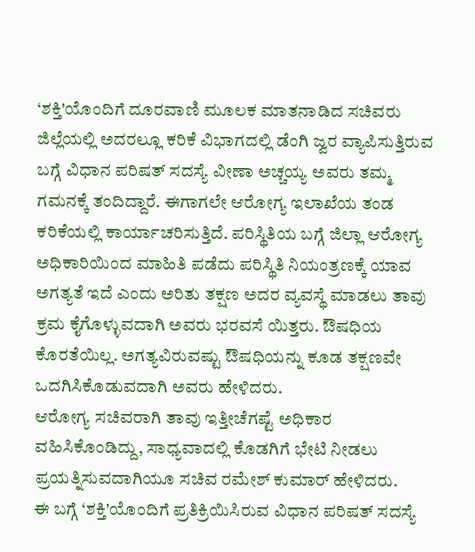‘ಶಕ್ತಿ'ಯೊಂದಿಗೆ ದೂರವಾಣಿ ಮೂಲಕ ಮಾತನಾಡಿದ ಸಚಿವರು ಜಿಲ್ಲೆಯಲ್ಲಿ ಅದರಲ್ಲೂ ಕರಿಕೆ ವಿಭಾಗದಲ್ಲಿ ಡೆಂಗಿ ಜ್ವರ ವ್ಯಾಪಿಸುತ್ತಿರುವ ಬಗ್ಗೆ ವಿಧಾನ ಪರಿಷತ್ ಸದಸ್ಯೆ ವೀಣಾ ಅಚ್ಚಯ್ಯ ಅವರು ತಮ್ಮ ಗಮನಕ್ಕೆ ತಂದಿದ್ದಾರೆ. ಈಗಾಗಲೇ ಆರೋಗ್ಯ ಇಲಾಖೆಯ ತಂಡ ಕರಿಕೆಯಲ್ಲಿ ಕಾರ್ಯಾಚರಿಸುತ್ತಿದೆ. ಪರಿಸ್ಥಿತಿಯ ಬಗ್ಗೆ ಜಿಲ್ಲಾ ಆರೋಗ್ಯ ಅಧಿಕಾರಿಯಿಂದ ಮಾಹಿತಿ ಪಡೆದು ಪರಿಸ್ಥಿತಿ ನಿಯಂತ್ರಣಕ್ಕೆ ಯಾವ ಅಗತ್ಯತೆ ಇದೆ ಎಂದು ಅರಿತು ತಕ್ಷಣ ಅದರ ವ್ಯವಸ್ಥೆ ಮಾಡಲು ತಾವು ಕ್ರಮ ಕೈಗೊಳ್ಳುವದಾಗಿ ಅವರು ಭರವಸೆ ಯಿತ್ತರು. ಔಷಧಿಯ ಕೊರತೆಯಿಲ್ಲ. ಅಗತ್ಯವಿರುವಷ್ಟು ಔಷಧಿಯನ್ನು ಕೂಡ ತಕ್ಷಣವೇ ಒದಗಿಸಿಕೊಡುವದಾಗಿ ಅವರು ಹೇಳಿದರು.
ಆರೋಗ್ಯ ಸಚಿವರಾಗಿ ತಾವು ಇತ್ತೀಚೆಗಷ್ಟೆ ಅಧಿಕಾರ ವಹಿಸಿಕೊಂಡಿದ್ದು, ಸಾಧ್ಯವಾದಲ್ಲಿ ಕೊಡಗಿಗೆ ಭೇಟಿ ನೀಡಲು ಪ್ರಯತ್ನಿಸುವದಾಗಿಯೂ ಸಚಿವ ರಮೇಶ್ ಕುಮಾರ್ ಹೇಳಿದರು.
ಈ ಬಗ್ಗೆ ‘ಶಕ್ತಿ'ಯೊಂದಿಗೆ ಪ್ರತಿಕ್ರಿಯಿಸಿರುವ ವಿಧಾನ ಪರಿಷತ್ ಸದಸ್ಯೆ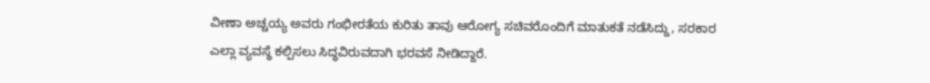ವೀಣಾ ಅಚ್ಚಯ್ಯ ಅವರು ಗಂಭೀರತೆಯ ಕುರಿತು ತಾವು ಆರೋಗ್ಯ ಸಚಿವರೊಂದಿಗೆ ಮಾತುಕತೆ ನಡೆಸಿದ್ದು, ಸರಕಾರ ಎಲ್ಲಾ ವ್ಯವಸ್ಥೆ ಕಲ್ಪಿಸಲು ಸಿದ್ಧವಿರುವದಾಗಿ ಭರವಸೆ ನೀಡಿದ್ದಾರೆ.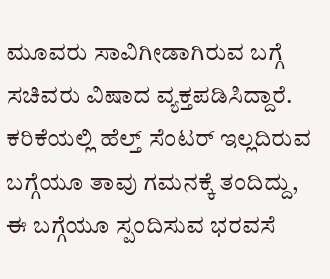ಮೂವರು ಸಾವಿಗೀಡಾಗಿರುವ ಬಗ್ಗೆ ಸಚಿವರು ವಿಷಾದ ವ್ಯಕ್ತಪಡಿಸಿದ್ದಾರೆ. ಕರಿಕೆಯಲ್ಲಿ ಹೆಲ್ತ್ ಸೆಂಟರ್ ಇಲ್ಲದಿರುವ ಬಗ್ಗೆಯೂ ತಾವು ಗಮನಕ್ಕೆ ತಂದಿದ್ದು, ಈ ಬಗ್ಗೆಯೂ ಸ್ಪಂದಿಸುವ ಭರವಸೆ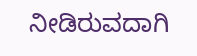ನೀಡಿರುವದಾಗಿ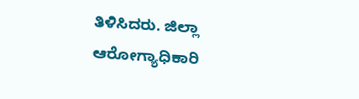ತಿಳಿಸಿದರು. ಜಿಲ್ಲಾ ಆರೋಗ್ಯಾಧಿಕಾರಿ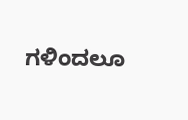ಗಳಿಂದಲೂ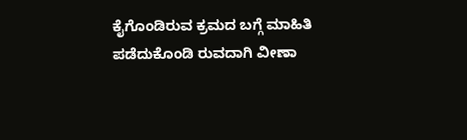ಕೈಗೊಂಡಿರುವ ಕ್ರಮದ ಬಗ್ಗೆ ಮಾಹಿತಿ ಪಡೆದುಕೊಂಡಿ ರುವದಾಗಿ ವೀಣಾ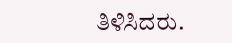ತಿಳಿಸಿದರು.